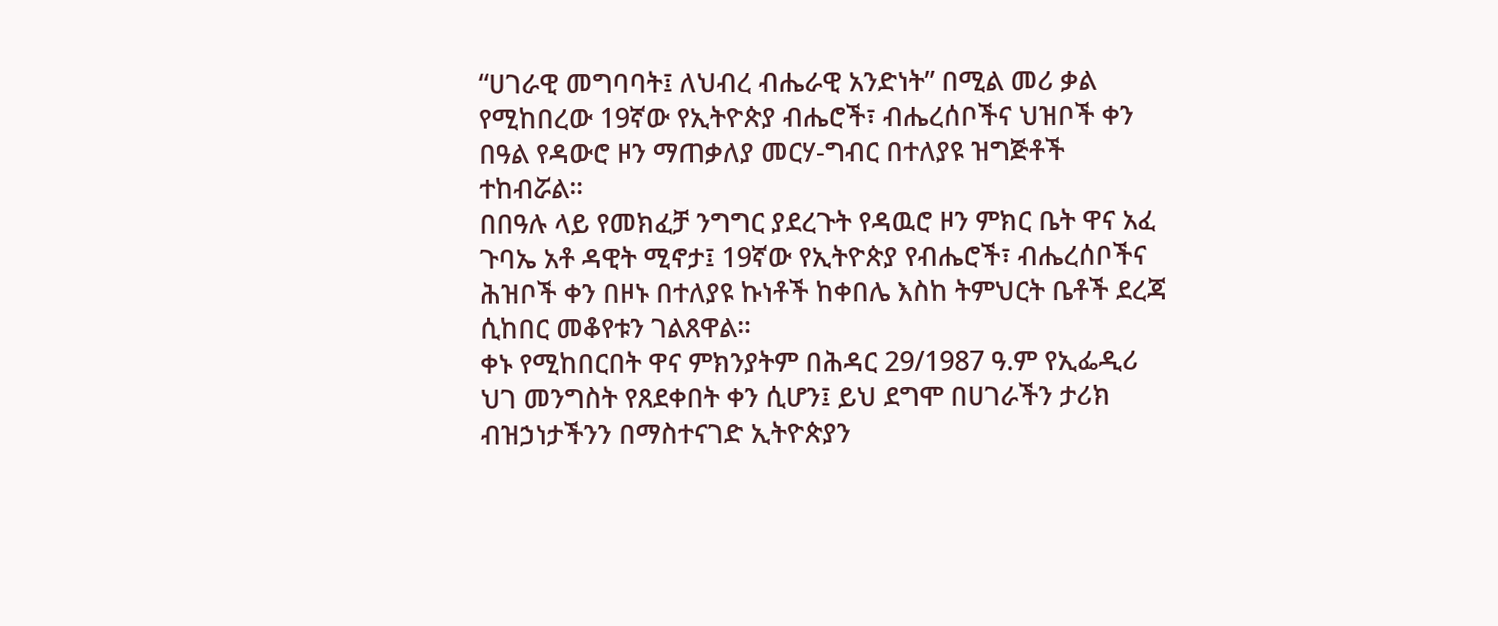“ሀገራዊ መግባባት፤ ለህብረ ብሔራዊ አንድነት” በሚል መሪ ቃል የሚከበረው 19ኛው የኢትዮጵያ ብሔሮች፣ ብሔረሰቦችና ህዝቦች ቀን በዓል የዳውሮ ዞን ማጠቃለያ መርሃ-ግብር በተለያዩ ዝግጅቶች ተከብሯል።
በበዓሉ ላይ የመክፈቻ ንግግር ያደረጉት የዳዉሮ ዞን ምክር ቤት ዋና አፈ ጉባኤ አቶ ዳዊት ሚኖታ፤ 19ኛው የኢትዮጵያ የብሔሮች፣ ብሔረሰቦችና ሕዝቦች ቀን በዞኑ በተለያዩ ኩነቶች ከቀበሌ እስከ ትምህርት ቤቶች ደረጃ ሲከበር መቆየቱን ገልጸዋል።
ቀኑ የሚከበርበት ዋና ምክንያትም በሕዳር 29/1987 ዓ.ም የኢፌዲሪ ህገ መንግስት የጸደቀበት ቀን ሲሆን፤ ይህ ደግሞ በሀገራችን ታሪክ ብዝኃነታችንን በማስተናገድ ኢትዮጵያን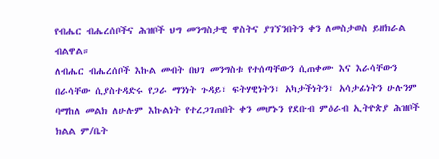የብሔር ብሔረሰቦችና ሕዝቦች ህግ መንግስታዊ ዋስትና ያገኘንበትን ቀን ለመስታወስ ይዘክራል ብልዋል።
ለብሔር ብሔረሰቦች እኩል መብት በህገ መንግስቱ የተሰጣቸውን ሲጠቀሙ እና እራሳቸውን በራሳቸው ሲያስተዳድሩ የጋራ ማንነት ጉዳይ፣ ፍትሃዊነትን፣ አካታችነትን፣ አሳታፊነትን ሁሉንም ባማከለ መልክ ለሁሉም እኩልነት የተረጋገጠበት ቀን መሆኑን የደቡብ ምዕራብ ኢትዮጵያ ሕዝቦች ክልል ም/ቤት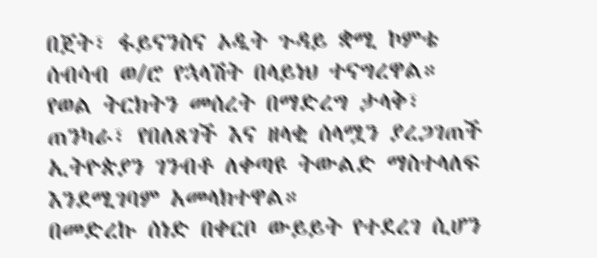በጀት፣ ፋይናንስና ኦዲት ጉዳይ ቋሚ ኮምቴ ሰብሳብ ወ/ሮ የኋላሽት በላይነህ ተናግረዋል።
የወል ትርክትን መሰረት በማድረግ ታላቅ፣ ጠንካራ፣ የበለጸገች እና ዘላቂ ሰላሟን ያረጋገጠች ኢትዮጵያን ገንብቶ ለቀጣዩ ትውልድ ማስተላለፍ እንደሚገባም አመላክተዋል።
በመድረኩ ሰነድ በቀርቦ ውይይት የተደረገ ሲሆን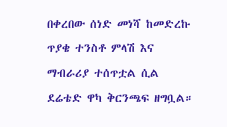በቀረበው ሰነድ መነሻ ከመድረኩ ጥያቄ ተንስቶ ምላሽ እና ማብራሪያ ተሰጥቷል ሲል ደሬቴድ ዋካ ቅርንጫፍ ዘግቧል።